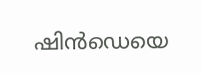ഷിൻഡെയെ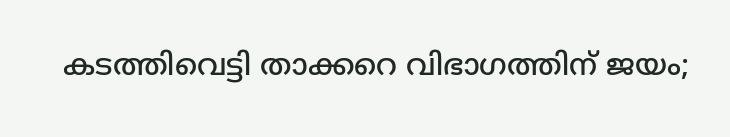കടത്തിവെട്ടി താക്കറെ വിഭാഗത്തിന് ജയം;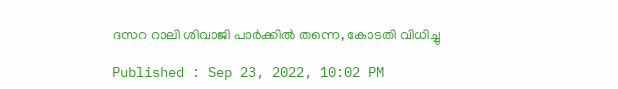ദസറ റാലി ശിവാജി പാർക്കിൽ തന്നെ, കോടതി വിധിച്ചു

Published : Sep 23, 2022, 10:02 PM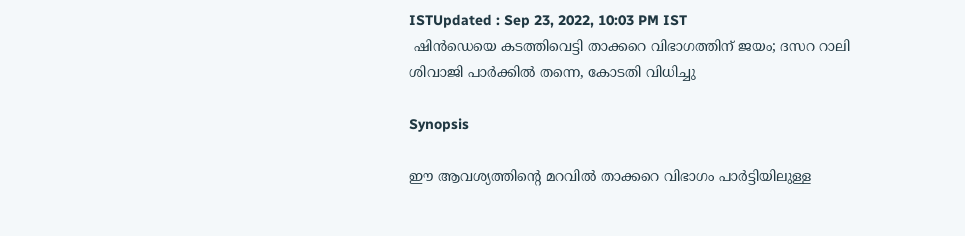ISTUpdated : Sep 23, 2022, 10:03 PM IST
 ഷിൻഡെയെ കടത്തിവെട്ടി താക്കറെ വിഭാഗത്തിന് ജയം; ദസറ റാലി ശിവാജി പാർക്കിൽ തന്നെ, കോടതി വിധിച്ചു

Synopsis

ഈ ആവശ്യത്തിന്റെ മറവിൽ താക്കറെ വിഭാഗം പാർട്ടിയിലുള്ള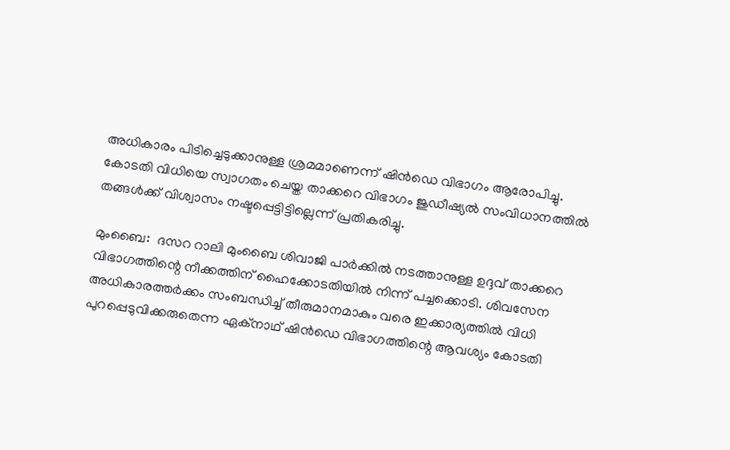അധികാരം പിടിച്ചെടുക്കാനുള്ള ശ്രമമാണെന്ന് ഷിൻഡെ വിഭാഗം ആരോപിച്ചു. കോടതി വിധിയെ സ്വാഗതം ചെയ്ത താക്കറെ വിഭാഗം ജുഡീഷ്യൽ സംവിധാനത്തിൽ തങ്ങൾക്ക് വിശ്വാസം നഷ്ടപ്പെട്ടിട്ടില്ലെന്ന് പ്രതികരിച്ചു.

മുംബൈ:  ദസറ റാലി മുംബൈ ശിവാജി പാർക്കിൽ നടത്താനുള്ള ഉദ്ദവ് താക്കറെ വിഭാഗത്തിന്റെ നീക്കത്തിന് ഹൈക്കോടതിയിൽ നിന്ന് പച്ചക്കൊടി. ശിവസേന അധികാരത്തർക്കം സംബന്ധിച്ച് തീരുമാനമാകും വരെ ഇക്കാര്യത്തിൽ വിധി പുറപ്പെടുവിക്കരുതെന്ന ഏക്നാഥ് ഷിൻഡെ വിഭാഗത്തിന്റെ ആവശ്യം കോടതി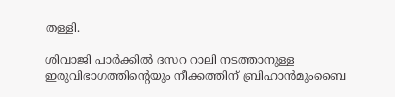തള്ളി.

ശിവാജി പാർക്കിൽ ദസറ റാലി നടത്താനുള്ള ഇരുവിഭാഗത്തിന്റെയും നീക്കത്തിന് ബ്രിഹാൻമുംബൈ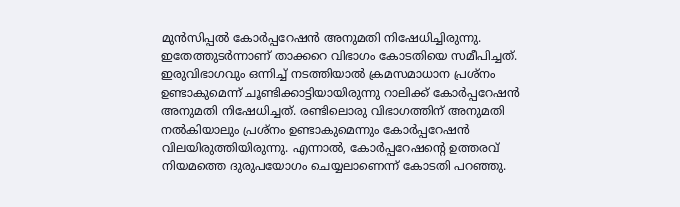മുൻസിപ്പൽ കോർപ്പറേഷൻ അനുമതി നിഷേധിച്ചിരുന്നു. ഇതേത്തുടർന്നാണ് താക്കറെ വിഭാഗം കോടതിയെ സമീപിച്ചത്. ഇരുവിഭാഗവും ഒന്നിച്ച് നടത്തിയാൽ ക്രമസമാധാന പ്രശ്നം ഉണ്ടാകുമെന്ന് ചൂണ്ടിക്കാട്ടിയായിരുന്നു റാലിക്ക് കോർപ്പറേഷൻ അനുമതി നിഷേധിച്ചത്. രണ്ടിലൊരു വിഭാഗത്തിന് അനുമതി നൽകിയാലും പ്രശ്നം ഉണ്ടാകുമെന്നും കോർപ്പറേഷൻ വിലയിരുത്തിയിരുന്നു. എന്നാൽ, കോർപ്പറേഷന്റെ ഉത്തരവ് നിയമത്തെ ദുരുപയോഗം ചെയ്യലാണെന്ന് കോടതി പറഞ്ഞു.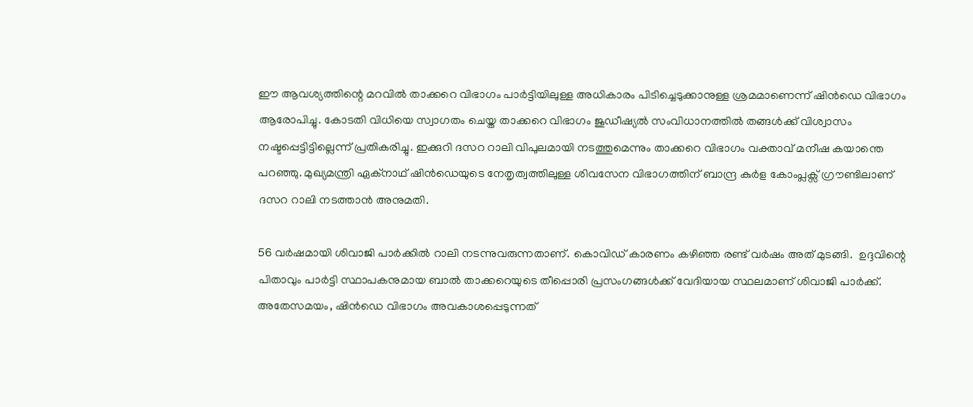ഈ ആവശ്യത്തിന്റെ മറവിൽ താക്കറെ വിഭാഗം പാർട്ടിയിലുള്ള അധികാരം പിടിച്ചെടുക്കാനുള്ള ശ്രമമാണെന്ന് ഷിൻഡെ വിഭാഗം ആരോപിച്ചു. കോടതി വിധിയെ സ്വാഗതം ചെയ്ത താക്കറെ വിഭാഗം ജുഡീഷ്യൽ സംവിധാനത്തിൽ തങ്ങൾക്ക് വിശ്വാസം നഷ്ടപ്പെട്ടിട്ടില്ലെന്ന് പ്രതികരിച്ചു. ഇക്കുറി ദസറ റാലി വിപുലമായി നടത്തുമെന്നും താക്കറെ വിഭാഗം വക്താവ് മനീഷ കയാന്തെ പറഞ്ഞു. മുഖ്യമന്ത്രി ഏക്നാഥ് ഷിൻഡെയുടെ നേതൃത്വത്തിലുള്ള ശിവസേന വിഭാഗത്തിന് ബാന്ദ്ര കുർള കോംപ്ലക്സ് ഗ്രൗണ്ടിലാണ് ദസറ റാലി നടത്താൻ അനുമതി.

56 വർഷമായി ശിവാജി പാർക്കിൽ റാലി നടന്നുവരുന്നതാണ്. കൊവിഡ് കാരണം കഴിഞ്ഞ രണ്ട് വർഷം അത് മുടങ്ങി.  ഉദ്ദവിന്റെ പിതാവും പാർട്ടി സ്ഥാപകനുമായ ബാൽ താക്കറെയുടെ തീപ്പൊരി പ്രസംഗങ്ങൾക്ക് വേദിയായ സ്ഥലമാണ് ശിവാജി പാർക്ക്. അതേസ‌മയം, ഷിൻഡെ വിഭാഗം അവകാശപ്പെടുന്നത്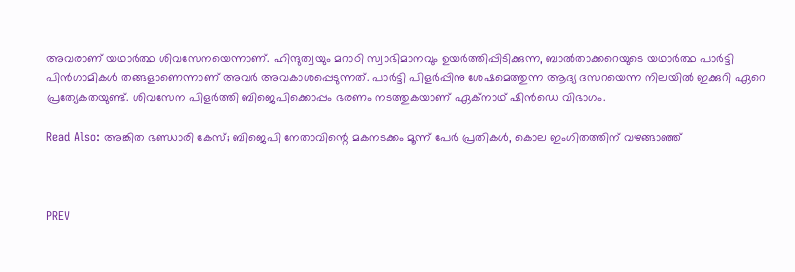അവരാണ് യ‌ഥാർത്ഥ ശിവസേനയെന്നാണ്. ഹിന്ദുത്വയും മറാഠി സ്വാഭിമാനവും ഉയർത്തിപ്പിടിക്കുന്ന, ബാൽതാക്കറെയുടെ യഥാർത്ഥ പാർട്ടി പിൻഗാമികൾ തങ്ങളാണെന്നാണ് അവർ അവകാശപ്പെടുന്നത്. പാർട്ടി പിളർപ്പിനു ശേഷമെത്തുന്ന ആദ്യ ദസറയെന്ന നിലയിൽ ഇക്കുറി ഏറെ പ്രത്യേകതയുണ്ട്. ശിവസേന പിളർത്തി ബിജെപിക്കൊപ്പം ഭരണം നടത്തുകയാണ് ഏക്നാഥ് ഷിൻഡെ വിഭാഗം.

Read Also: അങ്കിത ഭണ്ഡാരി കേസ്; ബിജെപി നേതാവിന്റെ മകനടക്കം മൂന്ന് പേർ പ്രതികൾ, കൊല ഇംഗിതത്തിന് വഴങ്ങാഞ്ഞ്



PREV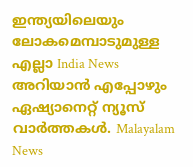ഇന്ത്യയിലെയും ലോകമെമ്പാടുമുള്ള എല്ലാ India News അറിയാൻ എപ്പോഴും ഏഷ്യാനെറ്റ് ന്യൂസ് വാർത്തകൾ. Malayalam News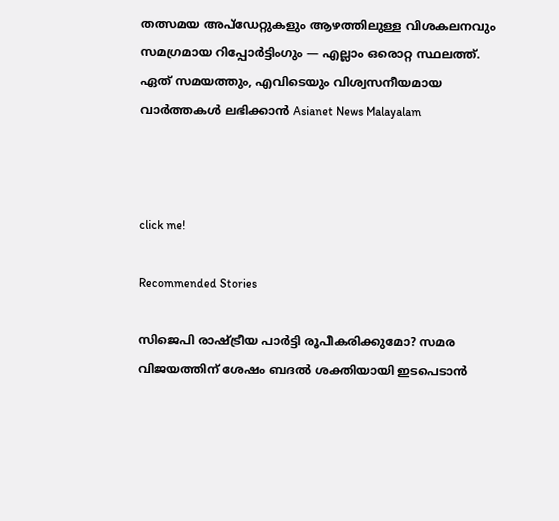തത്സമയ അപ്‌ഡേറ്റുകളും ആഴത്തിലുള്ള വിശകലനവും സമഗ്രമായ റിപ്പോർട്ടിംഗും — എല്ലാം ഒരൊറ്റ സ്ഥലത്ത്. ഏത് സമയത്തും, എവിടെയും വിശ്വസനീയമായ വാർത്തകൾ ലഭിക്കാൻ Asianet News Malayalam



click me!

Recommended Stories

സിജെപി രാഷ്ട്രീയ പാർട്ടി രൂപീകരിക്കുമോ? സമര വിജയത്തിന് ശേഷം ബദൽ ശക്തിയായി ഇടപെടാൻ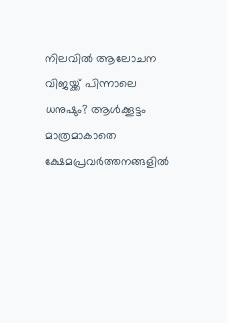നിലവിൽ ആലോചന
വിജയ്ക്ക് പിന്നാലെ ധനുഷും? ആൾക്കൂട്ടം മാത്രമാകാതെ ക്ഷേമപ്രവർത്തനങ്ങളിൽ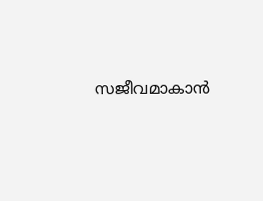സജീവമാകാൻ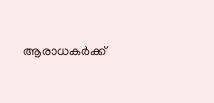ആരാധകർക്ക്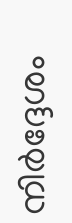നിർദ്ദേശം